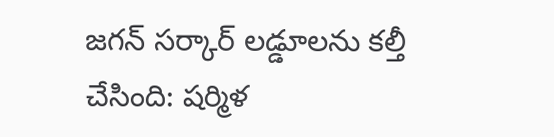జ‌గ‌న్ స‌ర్కార్ ల‌డ్డూల‌ను క‌ల్తీ చేసింది: ష‌ర్మిళ‌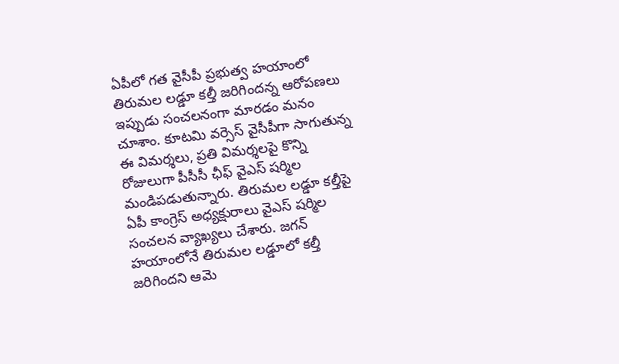ఏపీలో గత వైసీపీ ప్రభుత్వ హయాంలో తిరుమల లడ్డూ కల్తీ జరిగిందన్న ఆరోపణలు ఇప్పుడు సంచ‌ల‌నంగా మార‌డం మ‌నం చూశాం. కూటమి వర్సెస్ వైసీపీగా సాగుతున్న ఈ విమర్శలు, ప్రతి విమర్శలపై కొన్ని రోజులుగా పీసీసీ ఛీఫ్ వైఎస్ షర్మిల మండిపడుతున్నారు. తిరుమల లడ్డూ కల్తీపై ఏపీ కాంగ్రెస్ అధ్యక్షురాలు వైఎస్ షర్మిల సంచలన వ్యాఖ్యలు చేశారు. జగన్ హయాంలోనే తిరుమల లడ్డూలో కల్తీ జరిగిందని ఆమె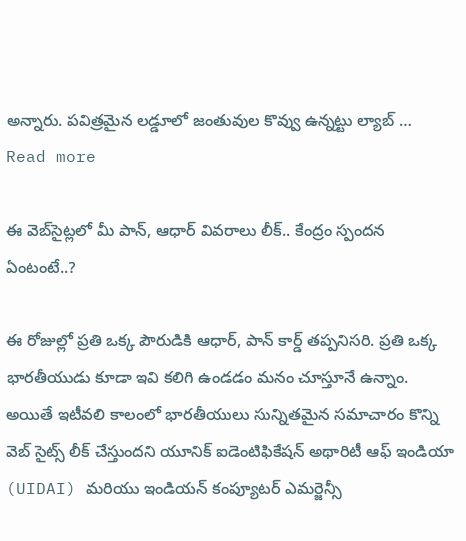అన్నారు. పవిత్రమైన లడ్డూలో జంతువుల కొవ్వు ఉన్నట్టు ల్యాబ్ … Read more

ఈ వెబ్‌సైట్ల‌లో మీ పాన్‌, ఆధార్ వివ‌రాలు లీక్‌.. కేంద్రం స్పంద‌న ఏంటంటే..?

ఈ రోజుల్లో ప్ర‌తి ఒక్క పౌరుడికి ఆధార్, పాన్ కార్డ్ త‌ప్ప‌నిస‌రి. ప్ర‌తి ఒక్క భార‌తీయుడు కూడా ఇవి క‌లిగి ఉండ‌డం మ‌నం చూస్తూనే ఉన్నాం. అయితే ఇటీవ‌లి కాలంలో భార‌తీయులు సున్నిత‌మైన స‌మాచారం కొన్ని వెబ్ సైట్స్ లీక్ చేస్తుంద‌ని యూనిక్ ఐడెంటిఫికేషన్ అథారిటీ ఆఫ్ ఇండియా (UIDAI) మరియు ఇండియన్ కంప్యూటర్ ఎమర్జెన్సీ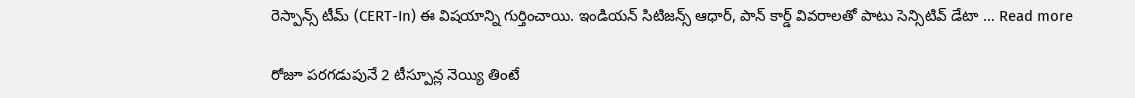రెస్పాన్స్ టీమ్ (CERT-In) ఈ విషయాన్ని గుర్తించాయి. ఇండియ‌న్ సిటిజ‌న్స్ ఆధార్, పాన్ కార్డ్ వివ‌రాల‌తో పాటు సెన్సిటివ్ డేటా … Read more

రోజూ ప‌ర‌గ‌డుపునే 2 టీస్పూన్ల నెయ్యి తింటే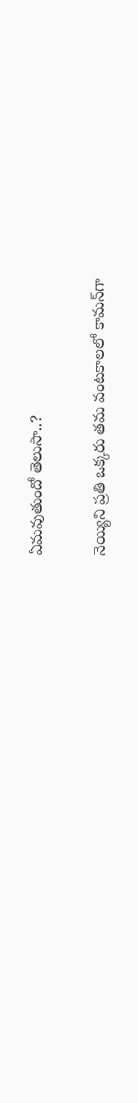ఏమ‌వుతుందో తెలుసా..?

నెయ్యిని ప్ర‌తి ఒక్క‌రు త‌మ వంట‌కాల‌లో కామ‌న్‌గా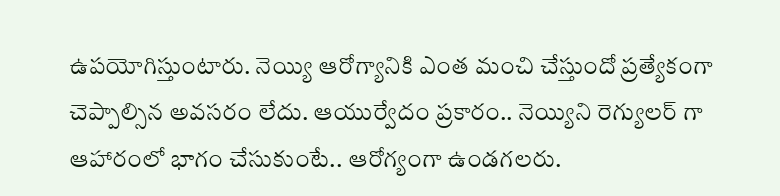ఉప‌యోగిస్తుంటారు. నెయ్యి ఆరోగ్యానికి ఎంత మంచి చేస్తుందో ప్ర‌త్యేకంగా చెప్పాల్సిన అవసరం లేదు. ఆయుర్వేదం ప్రకారం.. నెయ్యిని రెగ్యులర్ గా ఆహారంలో భాగం చేసుకుంటే.. ఆరోగ్యంగా ఉండగలరు.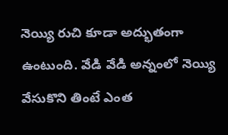నెయ్యి రుచి కూడా అద్భుతంగా ఉంటుంది. వేడి వేడి అన్నంలో నెయ్యి వేసుకొని తింటే ఎంత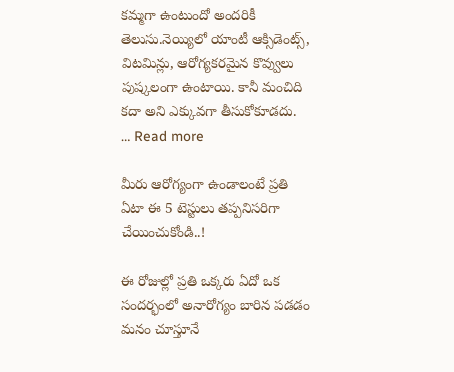కమ్మగా ఉంటుందో అందరికీ తెలుసు.నెయ్యిలో యాంటీ ఆక్సిడెంట్స్, విటమిన్లు, ఆరోగ్యకరమైన కొవ్వులు పుష్కలంగా ఉంటాయి. కానీ మంచిది కదా అని ఎక్కువగా తీసుకోకూడదు. … Read more

మీరు ఆరోగ్యంగా ఉండాలంటే ప్ర‌తి ఏటా ఈ 5 టెస్టులు త‌ప్ప‌నిస‌రిగా చేయించుకోండి..!

ఈ రోజుల్లో ప్ర‌తి ఒక్క‌రు ఏదో ఒక సంద‌ర్భంలో అనారోగ్యం బారిన ప‌డ‌డం మ‌నం చూస్తూనే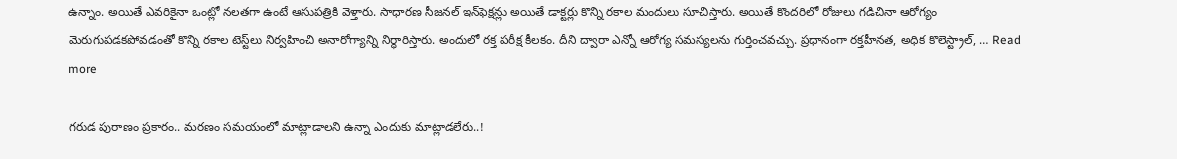ఉన్నాం. అయితే ఎవరికైనా ఒంట్లో నలతగా ఉంటే ఆసుపత్రికి వెళ్తారు. సాధారణ సీజనల్ ఇన్‌ఫెక్షన్లు అయితే డాక్టర్లు కొన్ని రకాల మందులు సూచిస్తారు. అయితే కొందరిలో రోజులు గడిచినా ఆరోగ్యం మెరుగుపడ‌క‌పోవ‌డంతో కొన్ని రకాల టెస్ట్‌లు నిర్వహించి అనారోగ్యాన్ని నిర్ధారిస్తారు. అందులో రక్త పరీక్ష కీలకం. దీని ద్వారా ఎన్నో ఆరోగ్య సమస్యలను గుర్తించవచ్చు. ప్రధానంగా రక్తహీనత, అధిక కొలెస్ట్రాల్, … Read more

గ‌రుడ పురాణం ప్ర‌కారం.. మ‌ర‌ణం స‌మ‌యంలో మాట్లాడాల‌ని ఉన్నా ఎందుకు మాట్లాడ‌లేరు..!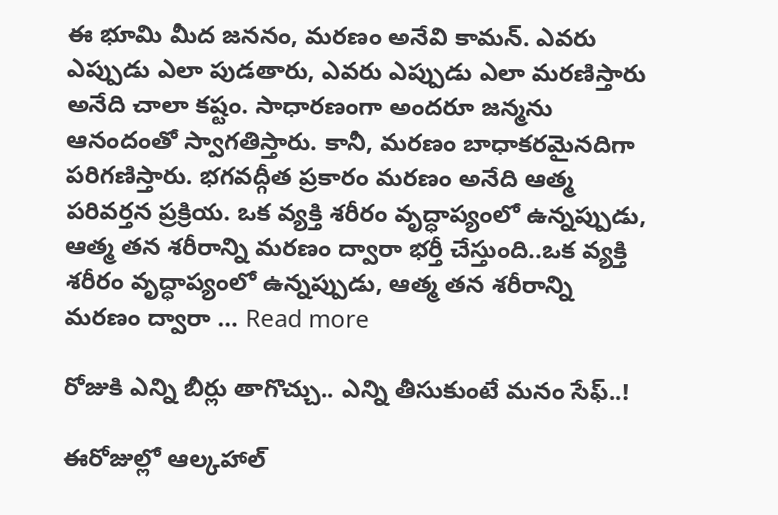ఈ భూమి మీద జ‌న‌నం, మ‌రణం అనేవి కామ‌న్. ఎవ‌రు ఎప్పుడు ఎలా పుడ‌తారు, ఎవ‌రు ఎప్పుడు ఎలా మ‌ర‌ణిస్తారు అనేది చాలా క‌ష్టం. సాధారణంగా అందరూ జన్మను ఆనందంతో స్వాగతిస్తారు. కానీ, మరణం బాధాకరమైనదిగా పరిగణిస్తారు. భగవద్గీత ప్రకారం మరణం అనేది ఆత్మ పరివర్తన ప్రక్రియ. ఒక వ్యక్తి శరీరం వృద్ధాప్యంలో ఉన్నప్పుడు, ఆత్మ తన శరీరాన్ని మరణం ద్వారా భర్తీ చేస్తుంది..ఒక వ్యక్తి శరీరం వృద్ధాప్యంలో ఉన్నప్పుడు, ఆత్మ తన శరీరాన్ని మరణం ద్వారా … Read more

రోజుకి ఎన్ని బీర్లు తాగొచ్చు.. ఎన్ని తీసుకుంటే మ‌నం సేఫ్‌..!

ఈరోజుల్లో ఆల్కహాల్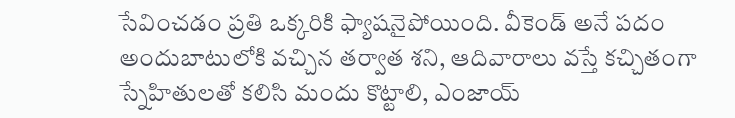సేవించడం ప్ర‌తి ఒక్క‌రికి ఫ్యాషనైపోయింది. వీకెండ్ అనే పదం అందుబాటులోకి వచ్చిన తర్వాత శని, ఆదివారాలు వస్తే కచ్చితంగా స్నేహితులతో కలిసి మందు కొట్టాలి, ఎంజాయ్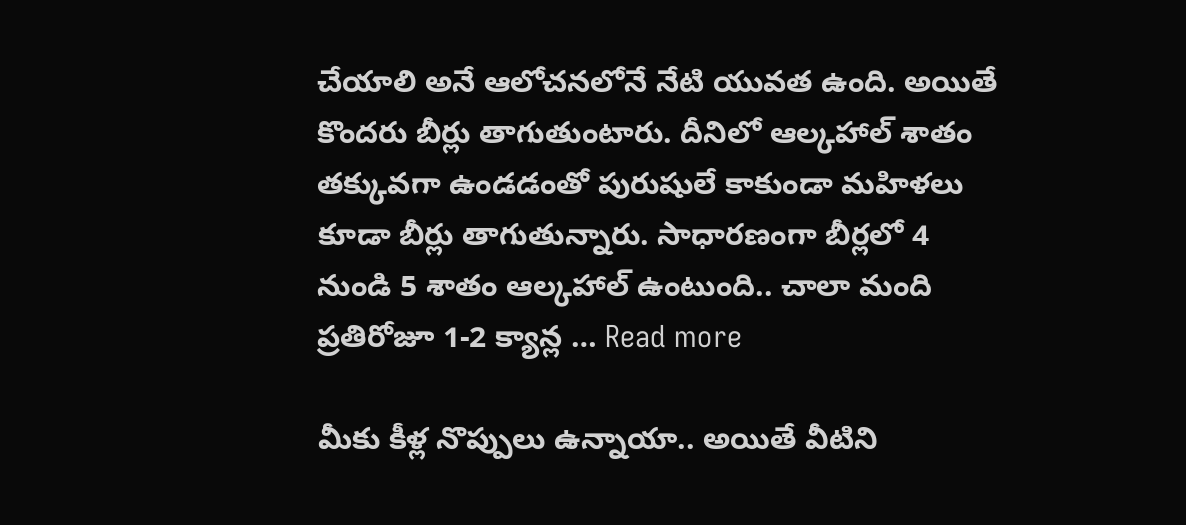చేయాలి అనే ఆలోచనలోనే నేటి యువత ఉంది. అయితే కొందరు బీర్లు తాగుతుంటారు. దీనిలో ఆల్కహాల్ శాతం తక్కువగా ఉండ‌డంతో పురుషులే కాకుండా మహిళలు కూడా బీర్లు తాగుతున్నారు. సాధారణంగా బీర్లలో 4 నుండి 5 శాతం ఆల్కహాల్ ఉంటుంది.. చాలా మంది ప్రతిరోజూ 1-2 క్యాన్ల … Read more

మీకు కీళ్ల నొప్పులు ఉన్నాయా.. అయితే వీటిని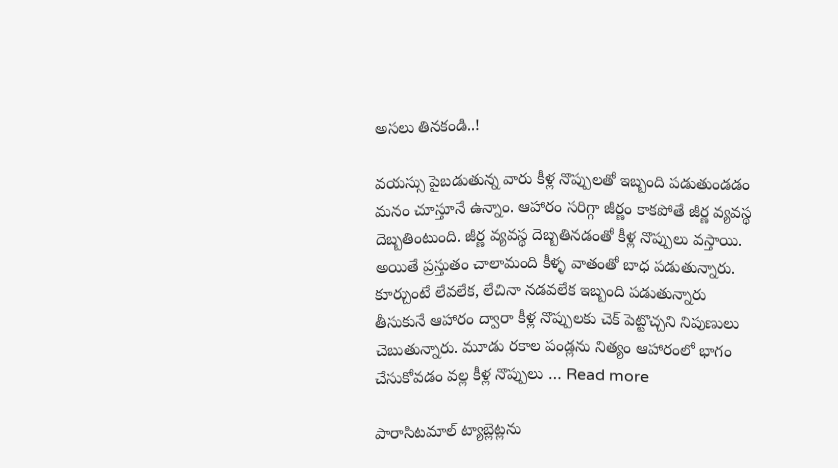అస‌లు తిన‌కండి..!

వ‌య‌స్సు పైబ‌డుతున్న వారు కీళ్ల నొప్పుల‌తో ఇబ్బంది ప‌డుతుండ‌డం మ‌నం చూస్తూనే ఉన్నాం. ఆహారం సరిగ్గా జీర్ణం కాకపోతే జీర్ణ వ్యవస్థ దెబ్బతింటుంది. జీర్ణ వ్యవస్థ దెబ్బతినడంతో కీళ్ల నొప్పులు వస్తాయి. అయితే ప్రస్తుతం చాలామంది కీళ్ళ వాతంతో బాధ పడుతున్నారు. కూర్చుంటే లేవలేక, లేచినా నడవలేక ఇబ్బంది పడుతున్నారు తీసుకునే ఆహారం ద్వారా కీళ్ల నొప్పులకు చెక్‌ పెట్టొచ్చని నిపుణులు చెబుతున్నారు. మూడు రకాల పండ్లను నిత్యం ఆహారంలో భాగం చేసుకోవడం వల్ల కీళ్ల నొప్పులు … Read more

పారాసిట‌మాల్ ట్యాబ్లెట్ల‌ను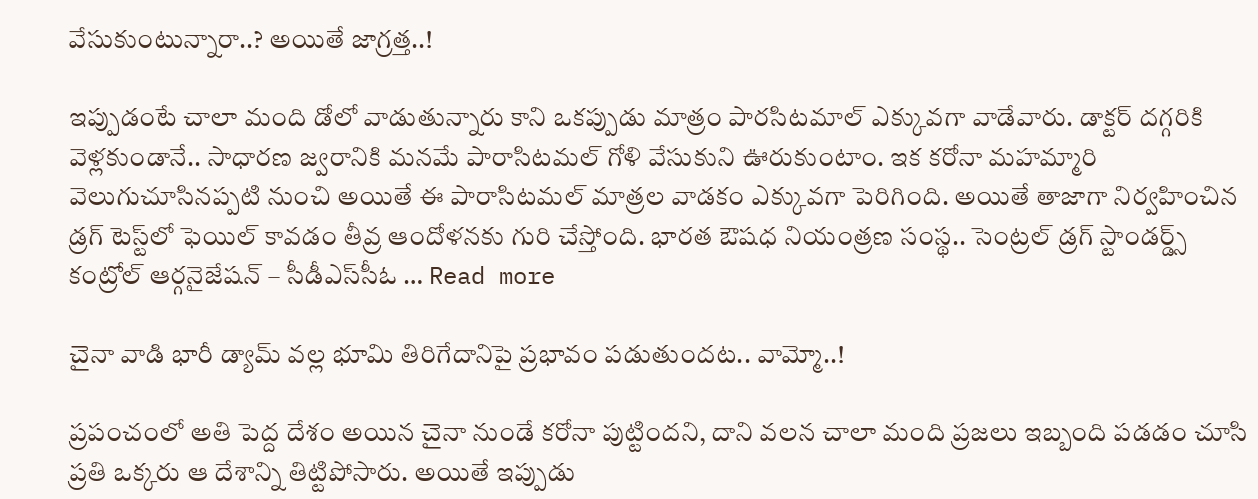వేసుకుంటున్నారా..? అయితే జాగ్ర‌త్త‌..!

ఇప్పుడంటే చాలా మంది డోలో వాడుతున్నారు కాని ఒకప్పుడు మాత్రం పార‌సిట‌మాల్ ఎక్కువ‌గా వాడేవారు. డాక్టర్ దగ్గరికి వెళ్లకుండానే.. సాధారణ జ్వరానికి మనమే పారాసిటమల్ గోళి వేసుకుని ఊరుకుంటాం. ఇక కరోనా మహమ్మారి వెలుగుచూసినప్పటి నుంచి అయితే ఈ పారాసిటమల్ మాత్రల వాడకం ఎక్కువ‌గా పెరిగింది. అయితే తాజాగా నిర్వహించిన డ్రగ్ టెస్ట్‌లో ఫెయిల్ కావడం తీవ్ర ఆందోళనకు గురి చేస్తోంది. భారత ఔషధ నియంత్రణ సంస్థ.. సెంట్రల్ డ్రగ్ స్టాండర్డ్స్ కంట్రోల్ ఆర్గనైజేషన్ – సీడీఎస్‌సీఓ … Read more

చైనా వాడి భారీ డ్యామ్‌ వ‌ల్ల భూమి తిరిగేదానిపై ప్ర‌భావం ప‌డుతుంద‌ట‌.. వామ్మో..!

ప్ర‌పంచంలో అతి పెద్ద దేశం అయిన చైనా నుండే కరోనా పుట్టింద‌ని, దాని వ‌ల‌న చాలా మంది ప్ర‌జ‌లు ఇబ్బంది ప‌డ‌డం చూసి ప్ర‌తి ఒక్క‌రు ఆ దేశాన్ని తిట్టిపోసారు. అయితే ఇప్పుడు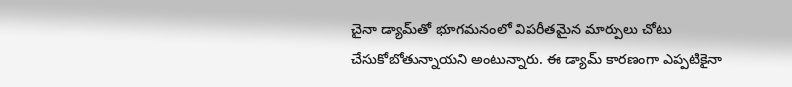చైనా డ్యామ్‌తో భూగ‌మ‌నంలో విప‌రీత‌మైన మార్పులు చోటు చేసుకోబోతున్నాయ‌ని అంటున్నారు. ఈ డ్యామ్‌ కారణంగా ఎప్పటికైనా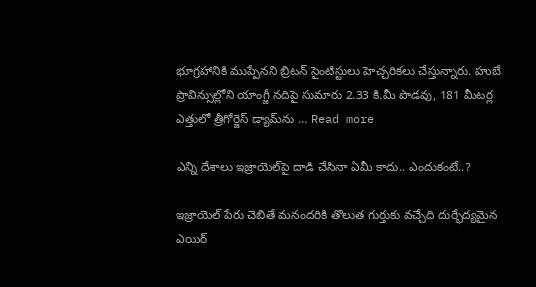భూగ్రహానికి ముప్పేనని బ్రిటన్ సైంటిస్టులు హెచ్చరికలు చేస్తున్నారు. హుబే ప్రావిన్సుల్లోని యాంగ్జీ నదిపై సుమారు 2.33 కి.మీ పొడవు, 181 మీటర్ల ఎత్తులో త్రీగోర్జెస్‌ డ్యామ్‌ను … Read more

ఎన్ని దేశాలు ఇజ్రాయెల్‌పై దాడి చేసినా ఏమీ కాదు.. ఎందుకంటే..?

ఇజ్రాయెల్‌ పేరు చెబితే మ‌నంద‌రికి తొలుత గుర్తుకు వ‌చ్చేది దుర్భేద్యమైన ఎయిర్‌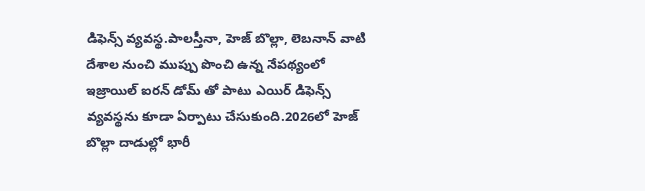డిఫెన్స్‌ వ్యవస్థ.పాలస్తీనా, హెజ్ బొల్లా, లెబనాన్ వాటి దేశాల నుంచి ముప్పు పొంచి ఉన్న నేపథ్యంలో ఇజ్రాయిల్ ఐరన్ డోమ్ తో పాటు ఎయిర్ డిఫెన్స్ వ్యవస్థను కూడా ఏర్పాటు చేసుకుంది.2026లో హెజ్ బొల్లా దాడుల్లో భారీ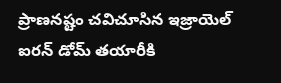ప్రాణనష్టం చవిచూసిన ఇజ్రాయెల్ ఐరన్ డోమ్ తయారీకి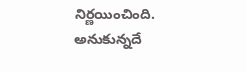నిర్ణయించింది. అనుకున్నదే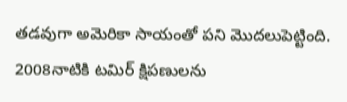తడవుగా అమెరికా సాయంతో పని మొదలుపెట్టింది. 2008నాటికి టమిర్ క్షిపణులను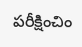పరీక్షించిం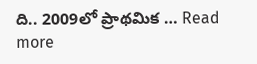ది.. 2009లో ప్రాథమిక … Read more